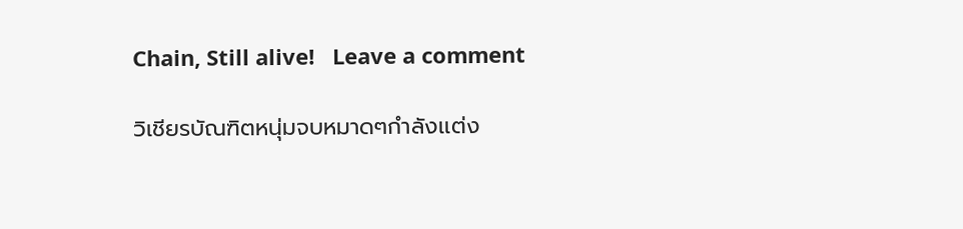Chain, Still alive!   Leave a comment

วิเชียรบัณฑิตหนุ่มจบหมาดๆกำลังเเต่ง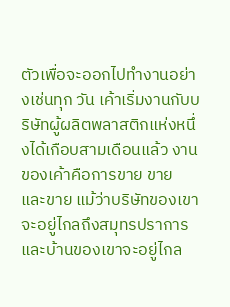ตัวเพื่อจะออกไปทำงานอย่างเช่นทุก วัน เค้าเริ่มงานกับบริษัทผู้ผลิตพลาสติกแห่งหนึ่งได้เกือบสามเดือนแล้ว งานของเค้าคือการขาย ขาย และขาย แม้ว่าบริษัทของเขาจะอยู่ไกลถึงสมุทรปราการและบ้านของเขาจะอยู่ไกล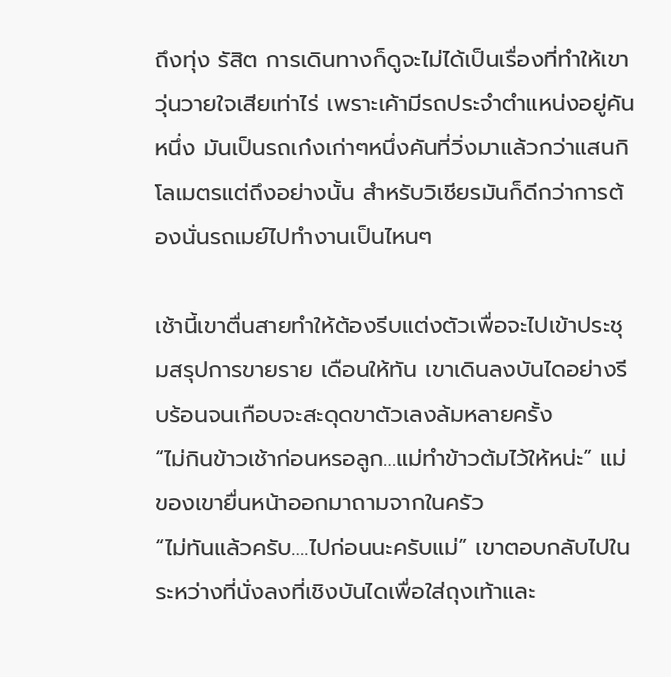ถึงทุ่ง รัสิต การเดินทางก็ดูจะไม่ได้เป็นเรื่องที่ทำให้เขาวุ่นวายใจเสียเท่าไร่ เพราะเค้ามีรถประจำตำแหน่งอยู่คันหนึ่ง มันเป็นรถเก๋งเก่าๆหนึ่งคันที่วิ่งมาแล้วกว่าแสนกิโลเมตรแต่ถึงอย่างนั้น สำหรับวิเชียรมันก็ดีกว่าการต้องนั่นรถเมย์ไปทำงานเป็นไหนๆ

เช้านี้เขาตื่นสายทำให้ต้องรีบแต่งตัวเพื่อจะไปเข้าประชุมสรุปการขายราย เดือนให้ทัน เขาเดินลงบันไดอย่างรีบร้อนจนเกือบจะสะดุดขาตัวเลงล้มหลายครั้ง
“ไม่กินข้าวเช้าก่อนหรอลูก…แม่ทำข้าวต้มไว้ให้หน่ะ” แม่ของเขายื่นหน้าออกมาถามจากในครัว
“ไม่ทันแล้วครับ….ไปก่อนนะครับแม่” เขาตอบกลับไปในระหว่างที่นั่งลงที่เชิงบันไดเพื่อใส่ถุงเท้าและ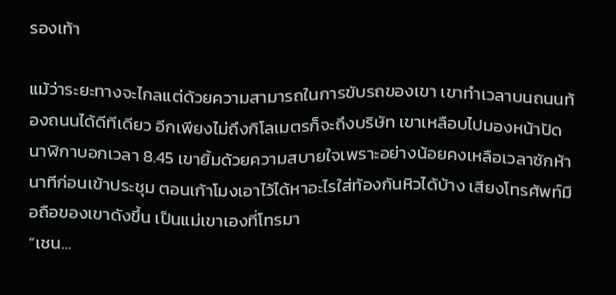รองเท้า

แม้ว่าระยะทางจะไกลแต่ด้วยความสามารถในการขับรถของเขา เขาทำเวลาบนถนนท้องถนนได้ดีทีเดียว อีกเพียงไม่ถึงกิโลเมตรก็จะถึงบริษัท เขาเหลือบไปมองหน้าปัดนาฬิกาบอกเวลา 8.45 เขายิ้มด้วยความสบายใจเพราะอย่างน้อยคงเหลือเวลาซักห้านาทีก่อนเข้าประชุม ตอนเก้าโมงเอาไว้ได้หาอะไรใส่ท้องกันหิวได้บ้าง เสียงโทรศัพท์มือถือของเขาดังขึ้น เป็นแม่เขาเองที่โทรมา
“เชน…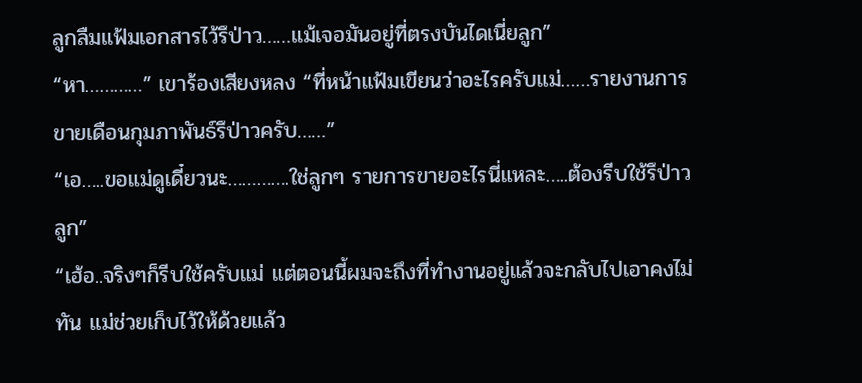ลูกลืมแฟ้มเอกสารไว้รึป่าว……แม้เจอมันอยู่ที่ตรงบันไดเนี่ยลูก”
“หา…………” เขาร้องเสียงหลง “ที่หน้าแฟ้มเขียนว่าอะไรครับแม่……รายงานการขายเดือนกุมภาพันธ์รึป่าวครับ……”
“เอ…..ขอแม่ดูเดี๋ยวนะ………….ใช่ลูกๆ รายการขายอะไรนี่แหละ…..ต้องรีบใช้รึป่าวลูก”
“เฮ้อ..จริงๆก็รีบใช้ครับแม่ แต่ตอนนี้ผมจะถึงที่ทำงานอยู่แล้วจะกลับไปเอาคงไม่ทัน แม่ช่วยเก็บไว้ให้ด้วยแล้ว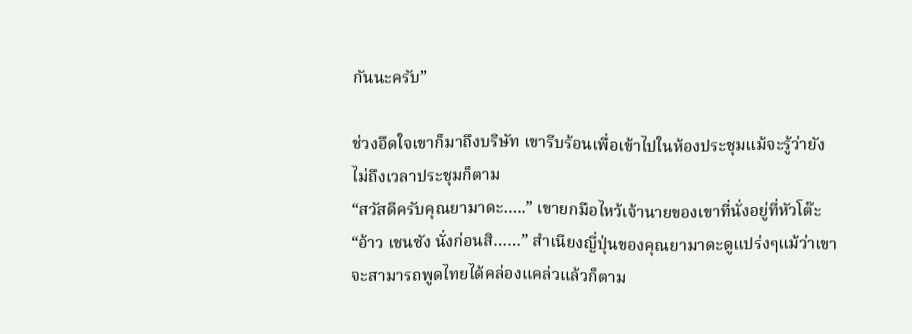กันนะครับ”

ช่วงอึดใจเขาก็มาถึงบริษัท เขารีบร้อนเพื่อเข้าไปในห้องประชุมแม้จะรู้ว่ายังไม่ถึงเวลาประชุมก็ตาม
“สวัสดีครับคุณยามาดะ…..” เขายกมือไหว้เจ้านายของเขาที่นั่งอยู่ที่หัวโต๊ะ
“อ้าว เชนซัง นั่งก่อนสิ……” สำเนียงญี่ปุ่นของคุณยามาดะดูแปร่งๆแม้ว่าเขาจะสามารถพูดไทยได้คล่องแคล่วแล้วก็ตาม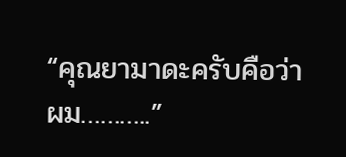“คุณยามาดะครับคือว่าผม………..”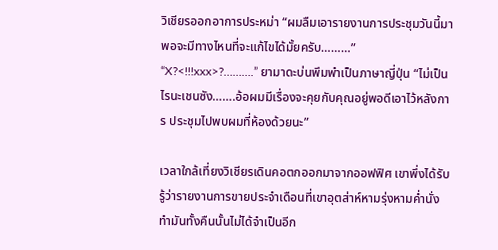วิเชียรออกอาการประหม่า “ผมลืมเอารายงานการประชุมวันนี้มา พอจะมีทางไหนที่จะแก้ไขได้มั้ยครับ………”
“X?<!!!xxx>?……….” ยามาดะบ่นพึมพำเป็นภาษาญี่ปุ่น “ไม่เป็นไรนะเชนซัง…….อ้อผมมีเรื่องจะคุยกับคุณอยู่พอดีเอาไว้หลังการ ประชุมไปพบผมที่ห้องด้วยนะ”

เวลาใกล้เที่ยงวิเชียรเดินคอตกออกมาจากออฟฟิศ เขาพึ่งได้รับรู้ว่ารายงานการขายประจำเดือนที่เขาอุตส่าห์หามรุ่งหามค่ำนั่ง ทำมันทั้งคืนนั้นไม่ได้จำเป็นอีก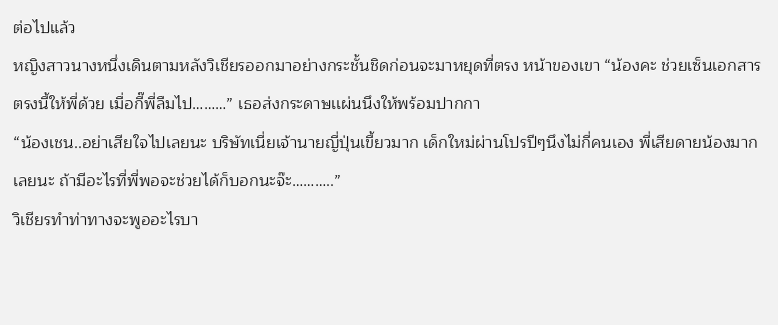ต่อไปแล้ว
หญิงสาวนางหนึ่งเดินตามหลังวิเชียรออกมาอย่างกระชั้นชิดก่อนจะมาหยุดที่ตรง หน้าของเขา “น้องคะ ช่วยเซ็นเอกสารตรงนี้ให้พี่ด้วย เมื่อกี๊พี่ลืมไป………” เธอส่งกระดาษเเผ่นนึงให้พร้อมปากกา
“น้องเชน..อย่าเสียใจไปเลยนะ บริษัทเนี่ยเจ้านายญี่ปุ่นเขี้ยวมาก เด็กใหม่ผ่านโปรปีๆนึงไม่กี่คนเอง พี่เสียดายน้องมากเลยนะ ถ้ามีอะไรที่พี่พอจะช่วยได้ก็บอกนะจ๊ะ………..”
วิเชียรทำท่าทางจะพูออะไรบา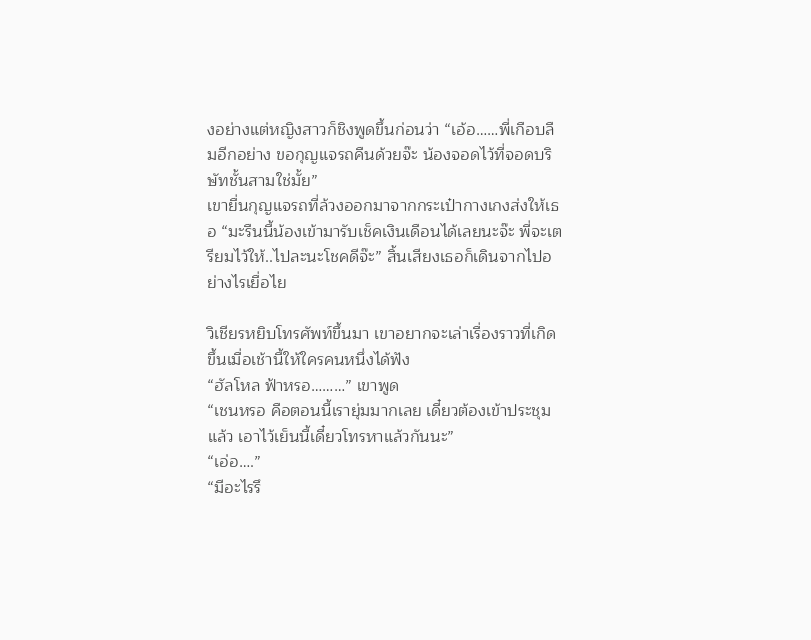งอย่างแต่หญิงสาวก็ชิงพูดขึ้นก่อนว่า “เอ้อ……พี่เกือบลืมอีกอย่าง ขอกุญแจรถคืนด้วยจ๊ะ น้องจอดไว้ที่จอดบริษัทชั้นสามใช่มั้ย”
เขายื่นกุญแจรถที่ล้วงออกมาจากกระเป๋ากางเกงส่งให้เธอ “มะรืนนี้น้องเข้ามารับเช็คเงินเดือนได้เลยนะจ๊ะ พี่จะเตรียมไว้ให้..ไปละนะโชคดีจ๊ะ” สิ้นเสียงเธอก็เดินจากไปอย่างไรเยื่อไย

วิเชียรหยิบโทรศัพท์ขึ้นมา เขาอยากจะเล่าเรื่องราวที่เกิดขึ้นเมื่อเช้านี้ให้ใครคนหนึ่งได้ฟัง
“ฮัลโหล ฟ้าหรอ………” เขาพูด
“เชนหรอ คือตอนนี้เรายุ่มมากเลย เดี๋ยวต้องเข้าประชุมแล้ว เอาไว้เย็นนี้เดี๋ยวโทรหาแล้วกันนะ”
“เอ่อ….”
“มีอะไรรึ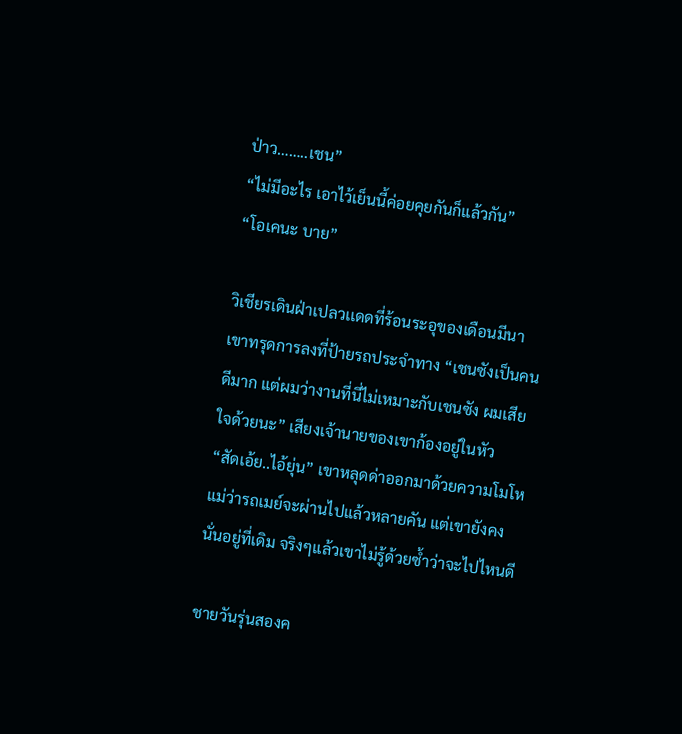ป่าว……..เชน”
“ไม่มีอะไร เอาไว้เย็นนี้ค่อยคุยกันก็แล้วกัน”
“โอเคนะ บาย”

วิเชียรเดินฝ่าเปลวเเดดที่ร้อนระอุของเดือนมีนา เขาทรุดการลงที่ป้ายรถประจำทาง “เชนซังเป็นคนดีมาก แต่ผมว่างานที่นี่ไม่เหมาะกับเชนซัง ผมเสียใจด้วยนะ” เสียงเจ้านายของเขาก้องอยู่ในหัว
“สัดเอ้ย..ไอ้ยุ่น” เขาหลุดด่าออกมาด้วยความโมโห
แม่ว่ารถเมย์จะผ่านไปแล้วหลายคัน แต่เขายังคงนั่นอยู่ที่เดิม จริงๆแล้วเขาไม่รู้ด้วยซ้ำว่าจะไปไหนดี

ชายวันรุ่นสองค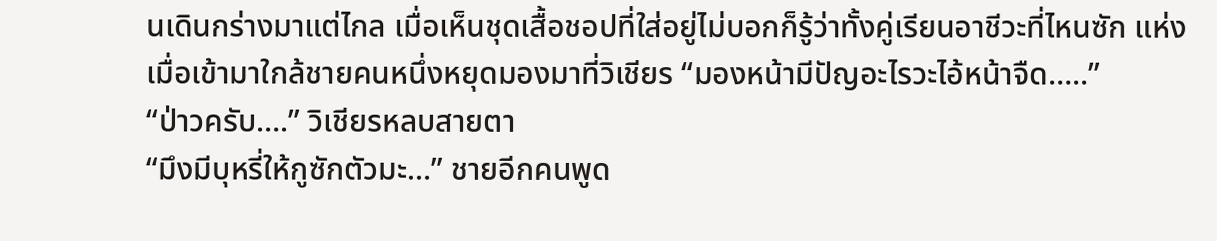นเดินกร่างมาแต่ไกล เมื่อเห็นชุดเสื้อชอปที่ใส่อยู่ไม่บอกก็รู้ว่าทั้งคู่เรียนอาชีวะที่ไหนซัก แห่ง เมื่อเข้ามาใกล้ชายคนหนึ่งหยุดมองมาที่วิเชียร “มองหน้ามีปัญอะไรวะไอ้หน้าจืด…..”
“ป่าวครับ….” วิเชียรหลบสายตา
“มึงมีบุหรี่ให้กูซักตัวมะ…” ชายอีกคนพูด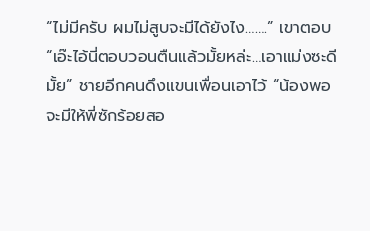“ไม่มีครับ ผมไม่สูบจะมีได้ยังไง…….” เขาตอบ
“เอ๊ะไอ้นี่ตอบวอนตืนแล้วมั้ยหล่ะ…เอาแม่งซะดีมั้ย” ชายอีกคนดึงแขนเพื่อนเอาไว้ “น้องพอจะมีให้พี่ซักร้อยสอ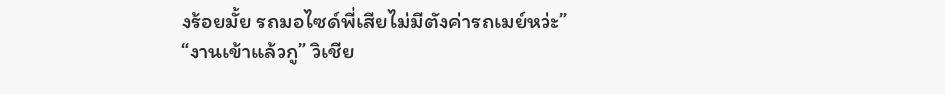งร้อยมั้ย รถมอไซด์พี่เสียไม่มีตังค่ารถเมย์หว่ะ”
“งานเข้าแล้วกู” วิเชีย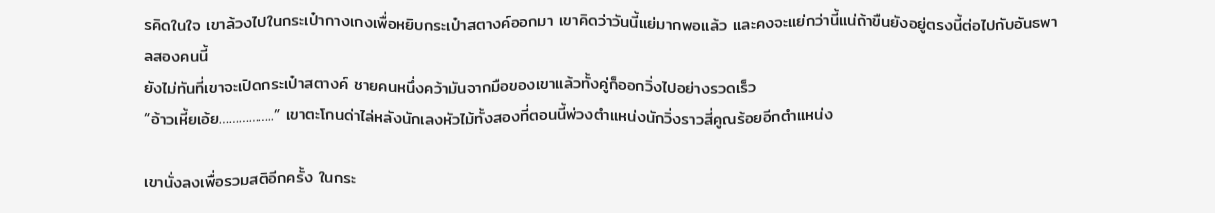รคิดในใจ เขาล้วงไปในกระเป๋ากางเกงเพื่อหยิบกระเป๋าสตางค์ออกมา เขาคิดว่าวันนี้แย่มากพอเเล้ว และคงจะแย่กว่านี้แน่ถ้าขืนยังอยู่ตรงนี้ต่อไปกับอันธพาลสองคนนี้
ยังไม่ทันที่เขาจะเปิดกระเป๋าสตางค์ ชายคนหนึ่งคว้ามันจากมือของเขาแล้วทั้งคู่ก็ออกวิ่งไปอย่างรวดเร็ว
“อ้าวเหี้ยเอ้ย……………..” เขาตะโกนด่าไล่หลังนักเลงหัวไม้ทั้งสองที่ตอนนี้พ่วงตำแหน่งนักวิ่งราวสี่คูณร้อยอีกตำแหน่ง

เขานั่งลงเพื่อรวมสติอีกครั้ง ในกระ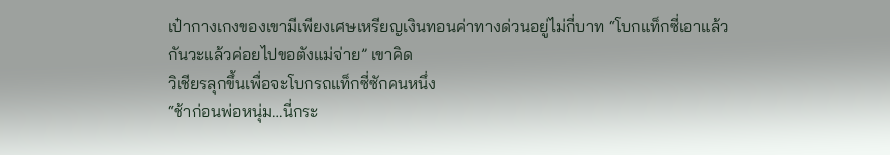เป๋ากางเกงของเขามีเพียงเศษเหรียญเงินทอนค่าทางด่วนอยู่ไม่กี่บาท “โบกแท็กซี่เอาแล้วกันวะแล้วค่อยไปขอตังแม่จ่าย” เขาคิด
วิเชียรลุกขึ้นเพื่อจะโบกรถแท็กซี่ซักคนหนึ่ง
“ช้าก่อนพ่อหนุ่ม…นี่กระ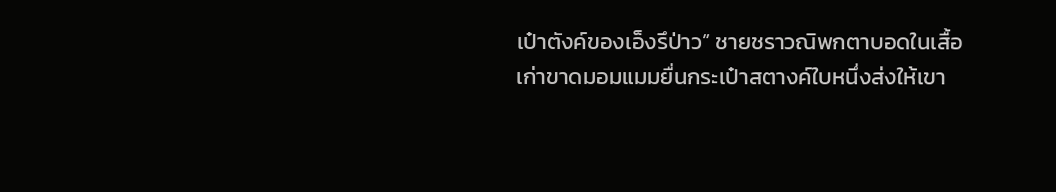เป๋าตังค์ของเอ็งรึป่าว” ชายชราวณิพกตาบอดในเสื้อเก่าขาดมอมแมมยื่นกระเป๋าสตางค์ใบหนึ่งส่งให้เขา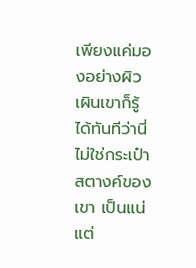เพียงแค่มองอย่างผิวเผินเขาก็รู้ได้ทันทีว่านี่ไม่ใช่กระเป๋าสตางค์ของเขา เป็นแน่ แต่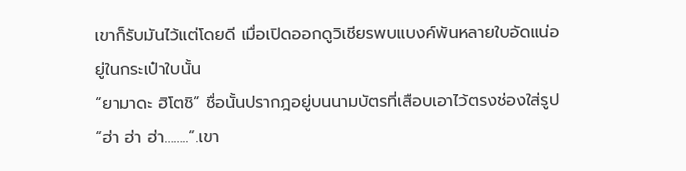เขาก็รับมันไว้แต่โดยดี เมื่อเปิดออกดูวิเชียรพบแบงค์พันหลายใบอัดแน่อยู่ในกระเป๋าใบนั้น
“ยามาดะ ฮิโตชิ” ชื่อนั้นปรากฎอยู่บนนามบัตรที่เสือบเอาไว้ตรงช่องใส่รูป
“ฮ่า ฮ่า ฮ่า……..”.เขา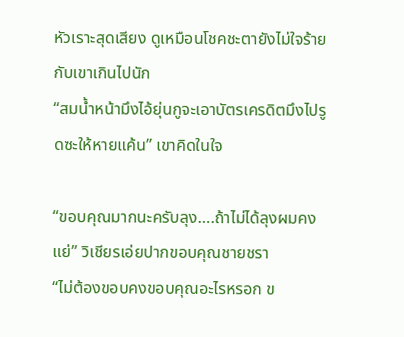หัวเราะสุดเสียง ดูเหมือนโชคชะตายังไม่ใจร้ายกับเขาเกินไปนัก
“สมน้ำหน้ามึงไอ้ยุ่นกูจะเอาบัตรเครดิตมึงไปรูดซะให้หายแค้น” เขาคิดในใจ

“ขอบคุณมากนะครับลุง….ถ้าไม่ได้ลุงผมคงแย่” วิเชียรเอ่ยปากขอบคุณชายชรา
“ไม่ต้องขอบคงขอบคุณอะไรหรอก ข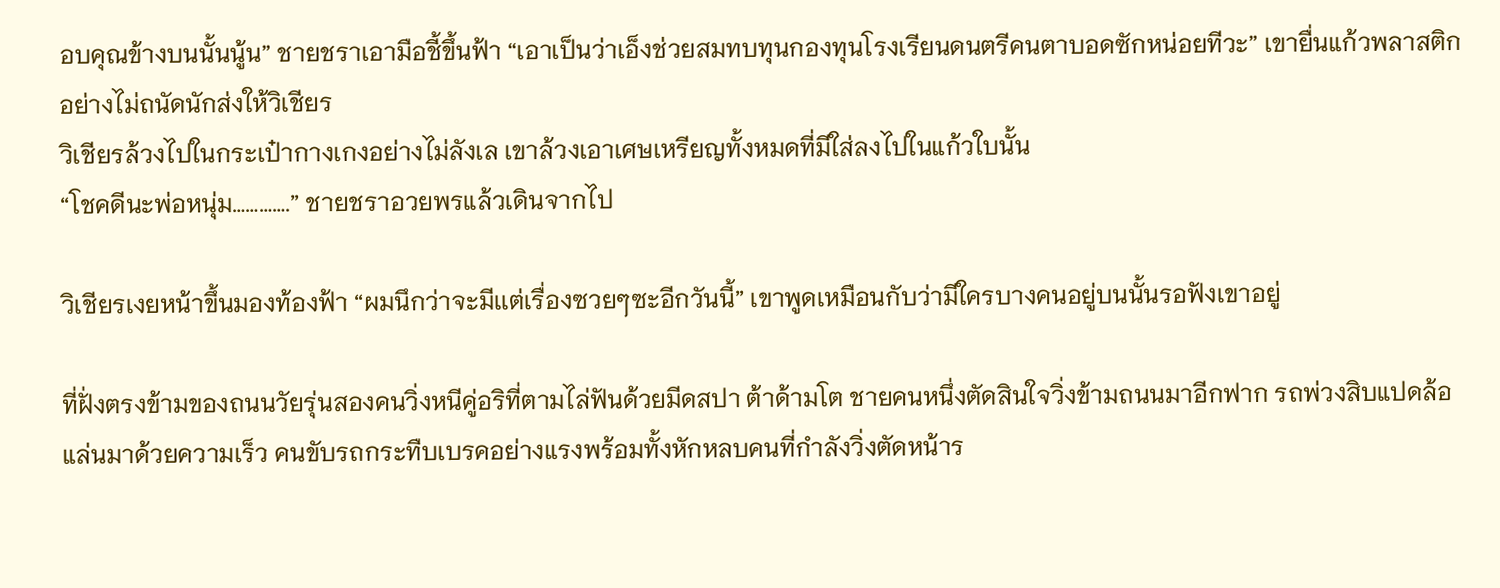อบคุณข้างบนนั้นนู้น” ชายชราเอามือชี้ขึ้นฟ้า “เอาเป็นว่าเอ็งช่วยสมทบทุนกองทุนโรงเรียนดนตรีคนตาบอดซักหน่อยทีวะ” เขายื่นแก้วพลาสติกอย่างไม่ถนัดนักส่งให้วิเชียร
วิเชียรล้วงไปในกระเป๋ากางเกงอย่างไม่ลังเล เขาล้วงเอาเศษเหรียญทั้งหมดที่มีใส่ลงไปในแก้วใบนั้น
“โชคดีนะพ่อหนุ่ม………….” ชายชราอวยพรแล้วเดินจากไป

วิเชียรเงยหน้าขึ้นมองท้องฟ้า “ผมนึกว่าจะมีเเต่เรื่องซวยๆซะอีกวันนี้” เขาพูดเหมือนกับว่ามีใครบางคนอยู่บนนั้นรอฟังเขาอยู่

ที่ฝั่งตรงข้ามของถนนวัยรุ่นสองคนวิ่งหนีคู่อริที่ตามไล่ฟันด้วยมีดสปา ต้าด้ามโต ชายคนหนึ่งตัดสินใจวิ่งข้ามถนนมาอีกฟาก รถพ่วงสิบแปดล้อแล่นมาด้วยความเร็ว คนขับรถกระทืบเบรคอย่างแรงพร้อมทั้งหักหลบคนที่กำลังวิ่งตัดหน้าร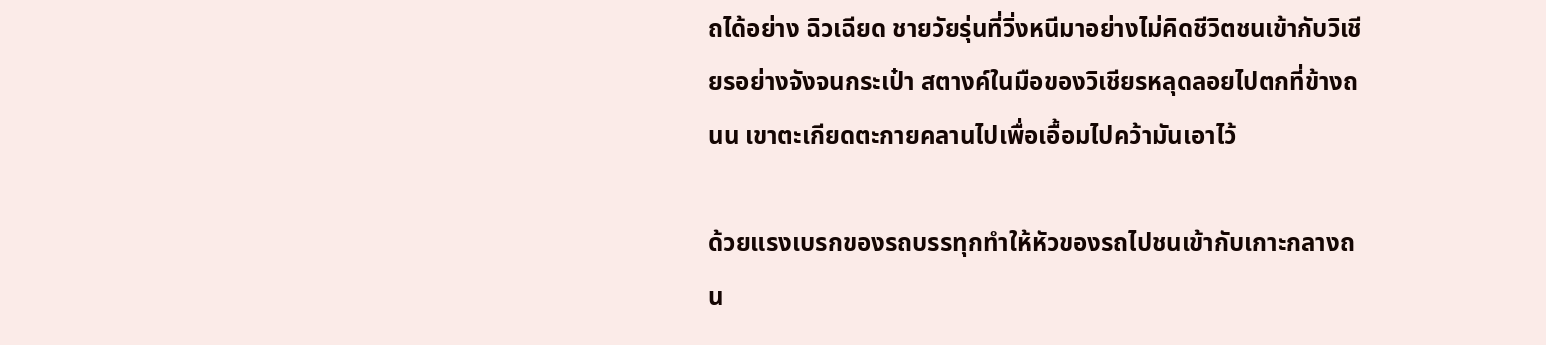ถได้อย่าง ฉิวเฉียด ชายวัยรุ่นที่วิ่งหนีมาอย่างไม่คิดชีวิตชนเข้ากับวิเชียรอย่างจังจนกระเป๋า สตางค์ในมือของวิเชียรหลุดลอยไปตกที่ข้างถนน เขาตะเกียดตะกายคลานไปเพื่อเอื้อมไปคว้ามันเอาไว้

ด้วยแรงเบรกของรถบรรทุกทำให้หัวของรถไปชนเข้ากับเกาะกลางถน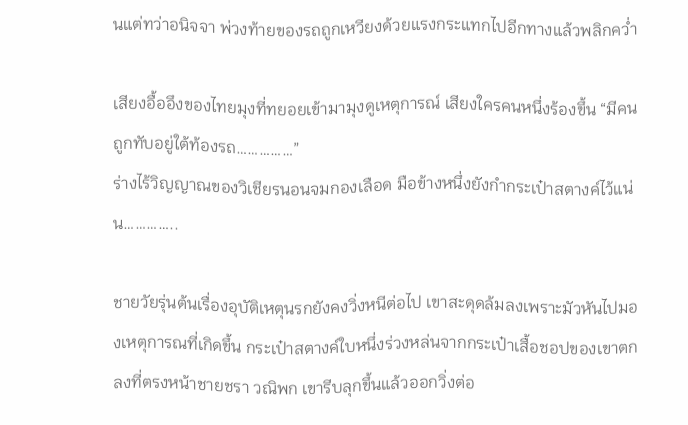นแต่ทว่าอนิจจา พ่วงท้ายของรถถูกเหวียงด้วยแรงกระแทกไปอีกทางแล้วพลิกคว่ำ

เสียงอื้ออึงของไทยมุงที่ทยอยเข้ามามุงดูเหตุการณ์ เสียงใครคนหนึ่งร้องขึ้น “มีคนถูกทับอยู่ใต้ท้องรถ……………”
ร่างไร้วิญญาณของวิเชียรนอนจมกองเลือด มือข้างหนึ่งยังกำกระเป๋าสตางค์ไว้แน่น…………..

ชายวัยรุ่นต้นเรื่องอุบัติเหตุนรกยังคงวิ่งหนีต่อไป เขาสะดุดล้มลงเพราะมัวหันไปมองเหตุการณที่เกิดขึ้น กระเป๋าสตางค์ใบหนึ่งร่วงหล่นจากกระเป๋าเสื้อชอปของเขาตกลงที่ตรงหน้าชายชรา วณิพก เขารีบลุกขึ้นแล้วออกวิ่งต่อ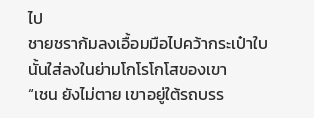ไป
ชายชราก้มลงเอื้อมมือไปคว้ากระเป๋าใบนั้นใส่ลงในย่ามโกโรโกโสของเขา
“เชน ยังไม่ตาย เขาอยู่ใต้รถบรร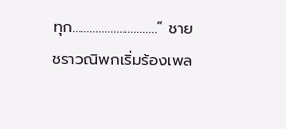ทุก………………………..” ชายชราวณิพกเริ่มร้องเพล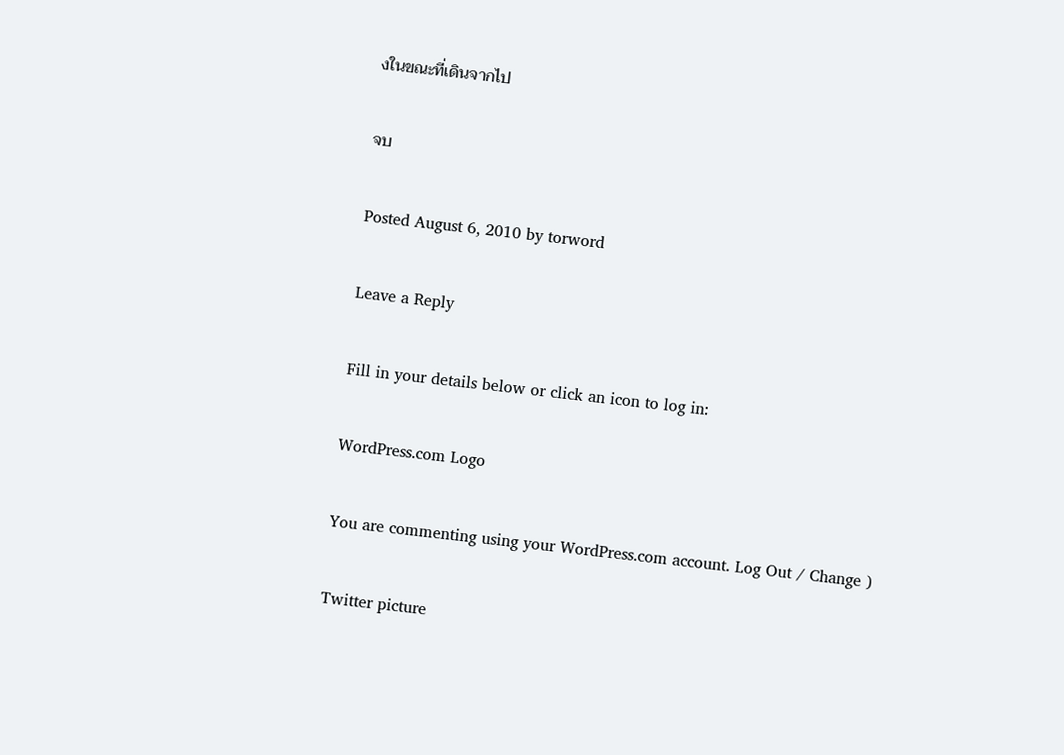งในขณะที่เดินจากไป

จบ

Posted August 6, 2010 by torword

Leave a Reply

Fill in your details below or click an icon to log in:

WordPress.com Logo

You are commenting using your WordPress.com account. Log Out / Change )

Twitter picture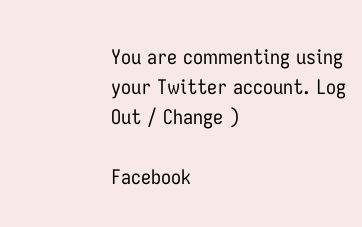You are commenting using your Twitter account. Log Out / Change )

Facebook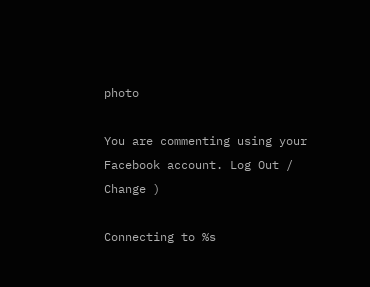photo

You are commenting using your Facebook account. Log Out / Change )

Connecting to %s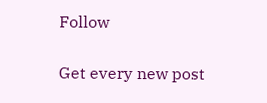Follow

Get every new post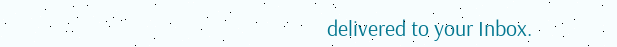delivered to your Inbox.